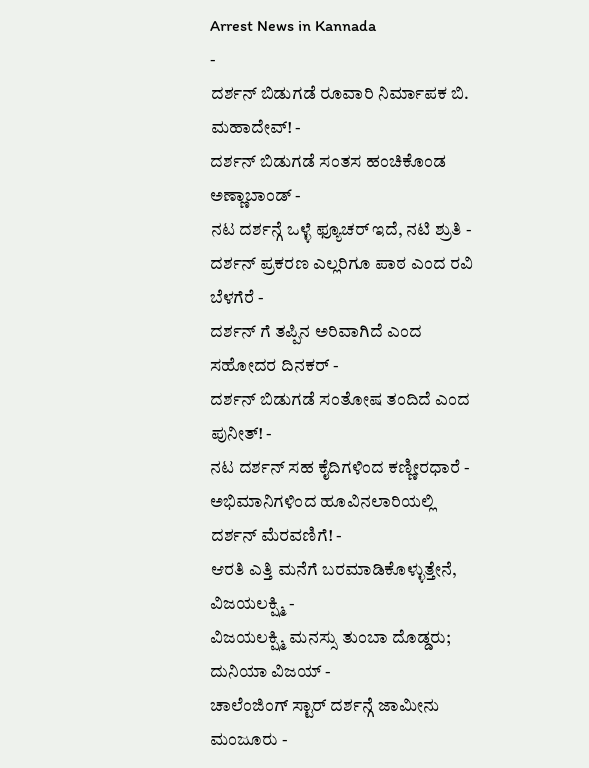Arrest News in Kannada
-
ದರ್ಶನ್ ಬಿಡುಗಡೆ ರೂವಾರಿ ನಿರ್ಮಾಪಕ ಬಿ. ಮಹಾದೇವ್! -
ದರ್ಶನ್ ಬಿಡುಗಡೆ ಸಂತಸ ಹಂಚಿಕೊಂಡ ಅಣ್ಣಾಬಾಂಡ್ -
ನಟ ದರ್ಶನ್ಗೆ ಒಳ್ಳೆ ಫ್ಯೂಚರ್ ಇದೆ, ನಟಿ ಶ್ರುತಿ -
ದರ್ಶನ್ ಪ್ರಕರಣ ಎಲ್ಲರಿಗೂ ಪಾಠ ಎಂದ ರವಿ ಬೆಳಗೆರೆ -
ದರ್ಶನ್ ಗೆ ತಪ್ಪಿನ ಅರಿವಾಗಿದೆ ಎಂದ ಸಹೋದರ ದಿನಕರ್ -
ದರ್ಶನ್ ಬಿಡುಗಡೆ ಸಂತೋಷ ತಂದಿದೆ ಎಂದ ಪುನೀತ್! -
ನಟ ದರ್ಶನ್ ಸಹ ಕೈದಿಗಳಿಂದ ಕಣ್ಣೀರಧಾರೆ -
ಅಭಿಮಾನಿಗಳಿಂದ ಹೂವಿನಲಾರಿಯಲ್ಲಿ ದರ್ಶನ್ ಮೆರವಣಿಗೆ! -
ಆರತಿ ಎತ್ತಿ ಮನೆಗೆ ಬರಮಾಡಿಕೊಳ್ಳುತ್ತೇನೆ, ವಿಜಯಲಕ್ಷ್ಮಿ -
ವಿಜಯಲಕ್ಷ್ಮಿ ಮನಸ್ಸು ತುಂಬಾ ದೊಡ್ಡರು; ದುನಿಯಾ ವಿಜಯ್ -
ಚಾಲೆಂಜಿಂಗ್ ಸ್ಟಾರ್ ದರ್ಶನ್ಗೆ ಜಾಮೀನು ಮಂಜೂರು -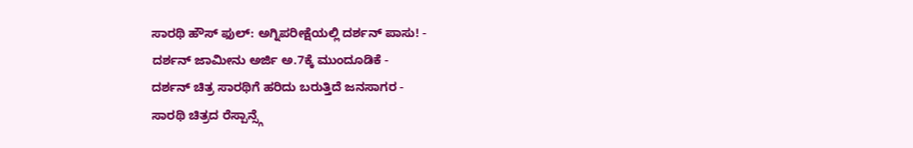ಸಾರಥಿ ಹೌಸ್ ಫುಲ್: ಅಗ್ನಿಪರೀಕ್ಷೆಯಲ್ಲಿ ದರ್ಶನ್ ಪಾಸು! -
ದರ್ಶನ್ ಜಾಮೀನು ಅರ್ಜಿ ಅ.7ಕ್ಕೆ ಮುಂದೂಡಿಕೆ -
ದರ್ಶನ್ ಚಿತ್ರ ಸಾರಥಿಗೆ ಹರಿದು ಬರುತ್ತಿದೆ ಜನಸಾಗರ -
ಸಾರಥಿ ಚಿತ್ರದ ರೆಸ್ಪಾನ್ಸ್ಗೆ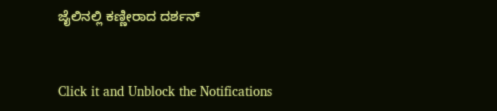ಜೈಲಿನಲ್ಲಿ ಕಣ್ಣೀರಾದ ದರ್ಶನ್


Click it and Unblock the Notifications